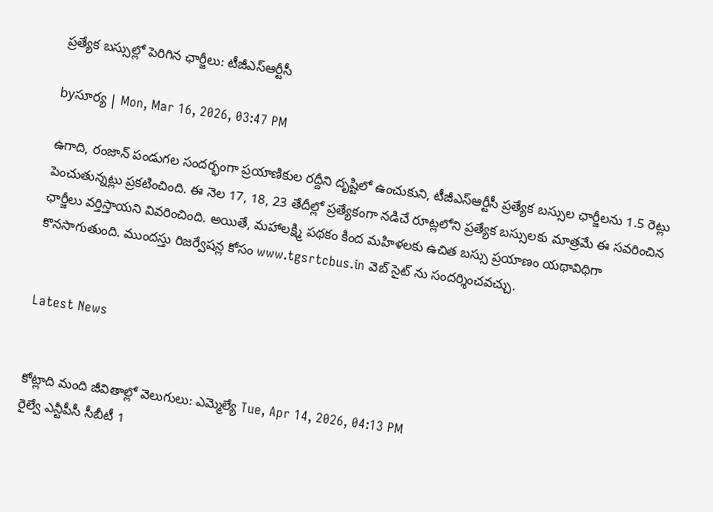ప్రత్యేక బస్సుల్లో పెరిగిన ఛార్జీలు: టీజీఎస్ఆర్టీసీ

byసూర్య | Mon, Mar 16, 2026, 03:47 PM

ఉగాది, రంజాన్ పండుగల సందర్భంగా ప్రయాణికుల రద్దీని దృష్టిలో ఉంచుకుని, టీజీఎస్ఆర్టీసీ ప్రత్యేక బస్సుల ఛార్జీలను 1.5 రెట్లు పెంచుతున్నట్లు ప్రకటించింది. ఈ నెల 17, 18, 23 తేదీల్లో ప్రత్యేకంగా నడిచే రూట్లలోని ప్రత్యేక బస్సులకు మాత్రమే ఈ సవరించిన ఛార్జీలు వర్తిస్తాయని వివరించింది. అయితే, మహాలక్ష్మి పథకం కింద మహిళలకు ఉచిత బస్సు ప్రయాణం యథావిధిగా కొనసాగుతుంది. ముందస్తు రిజర్వేషన్ల కోసం www.tgsrtcbus.in వెబ్ సైట్ ను సందర్శించవచ్చు.


Latest News


కోట్లాది మంది జీవితాల్లో వెలుగులు: ఎమ్మెల్యే Tue, Apr 14, 2026, 04:13 PM
రైల్వే ఎన్టీపీసీ సీబీటీ 1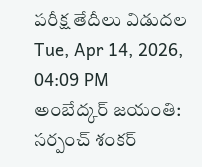పరీక్ష తేదీలు విడుదల Tue, Apr 14, 2026, 04:09 PM
అంబేద్కర్ జయంతి: సర్పంచ్ శంకర్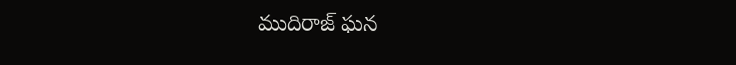ముదిరాజ్ ఘన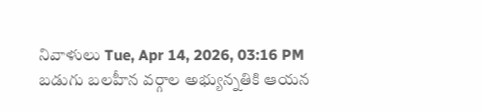నివాళులు Tue, Apr 14, 2026, 03:16 PM
బడుగు బలహీన వర్గాల అభ్యున్నతికి ఆయన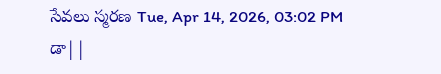సేవలు స్మరణ Tue, Apr 14, 2026, 03:02 PM
డా||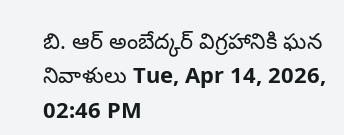బి. ఆర్ అంబేద్కర్ విగ్రహానికి ఘన నివాళులు Tue, Apr 14, 2026, 02:46 PM